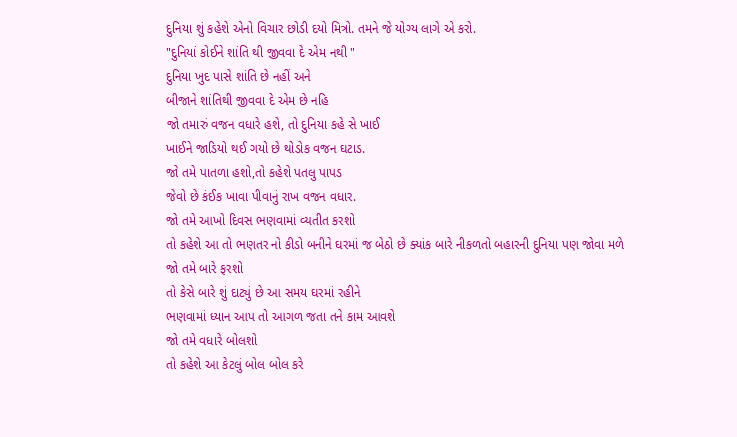દુનિયા શું કહેશે એનો વિચાર છોડી દયો મિત્રો. તમને જે યોગ્ય લાગે એ કરો.
"દુનિયાં કોઈને શાંતિ થી જીવવા દે એમ નથી "
દુનિયા ખુદ પાસે શાંતિ છે નહીં અને
બીજાને શાંતિથી જીવવા દે એમ છે નહિ
જો તમારું વજન વધારે હશે, તો દુનિયા કહે સે ખાઈ
ખાઈને જાડિયો થઈ ગયો છે થોડોક વજન ઘટાડ.
જો તમે પાતળા હશો,તો કહેશે પતલુ પાપડ
જેવો છે કંઈક ખાવા પીવાનું રાખ વજન વધાર.
જો તમે આખો દિવસ ભણવામાં વ્યતીત કરશો
તો કહેશે આ તો ભણતર નો કીડો બનીને ઘરમાં જ બેઠો છે ક્યાંક બારે નીકળતો બહારની દુનિયા પણ જોવા મળે
જો તમે બારે ફરશો
તો કેસે બારે શું દાટ્યું છે આ સમય ઘરમાં રહીને
ભણવામાં ધ્યાન આપ તો આગળ જતા તને કામ આવશે
જો તમે વધારે બોલશો
તો કહેશે આ કેટલું બોલ બોલ કરે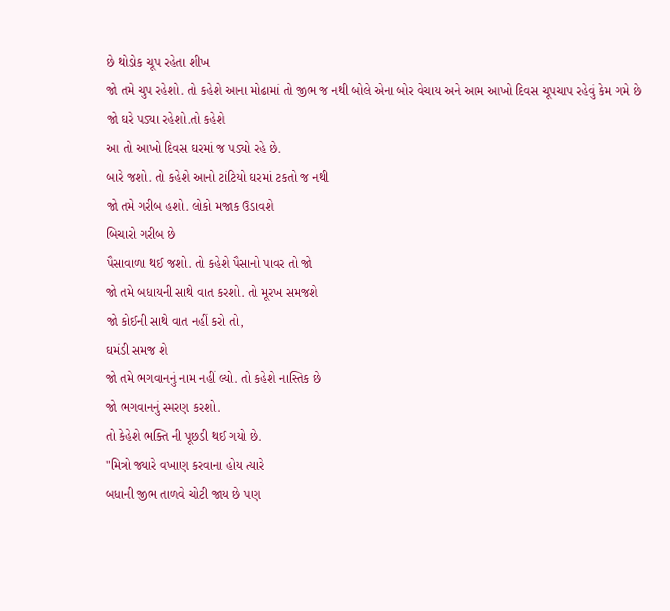છે થોડોક ચૂપ રહેતા શીખ
જો તમે ચુપ રહેશો. તો કહેશે આના મોઢામાં તો જીભ જ નથી બોલે એના બોર વેચાય અને આમ આખો દિવસ ચૂપચાપ રહેવું કેમ ગમે છે
જો ઘરે પડ્યા રહેશો.તો કહેશે
આ તો આખો દિવસ ઘરમાં જ પડ્યો રહે છે.
બારે જશો. તો કહેશે આનો ટાંટિયો ઘરમાં ટકતો જ નથી
જો તમે ગરીબ હશો. લોકો મજાક ઉડાવશે
બિચારો ગરીબ છે
પૈસાવાળા થઈ જશો. તો કહેશે પૈસાનો પાવર તો જો
જો તમે બધાયની સાથે વાત કરશો. તો મૂરખ સમજશે
જો કોઈની સાથે વાત નહીં કરો તો,
ઘમંડી સમજ શે
જો તમે ભગવાનનું નામ નહીં લ્યો. તો કહેશે નાસ્તિક છે
જો ભગવાનનું સ્મરણ કરશો.
તો કેહેશે ભક્તિ ની પૂછડી થઈ ગયો છે.
"મિત્રો જ્યારે વખાણ કરવાના હોય ત્યારે
બધાની જીભ તાળવે ચોટી જાય છે પણ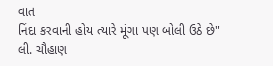વાત
નિંદા કરવાની હોય ત્યારે મૂંગા પણ બોલી ઉઠે છે"
લી. ચૌહાણ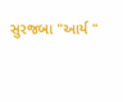સુરજબા "આર્ય "